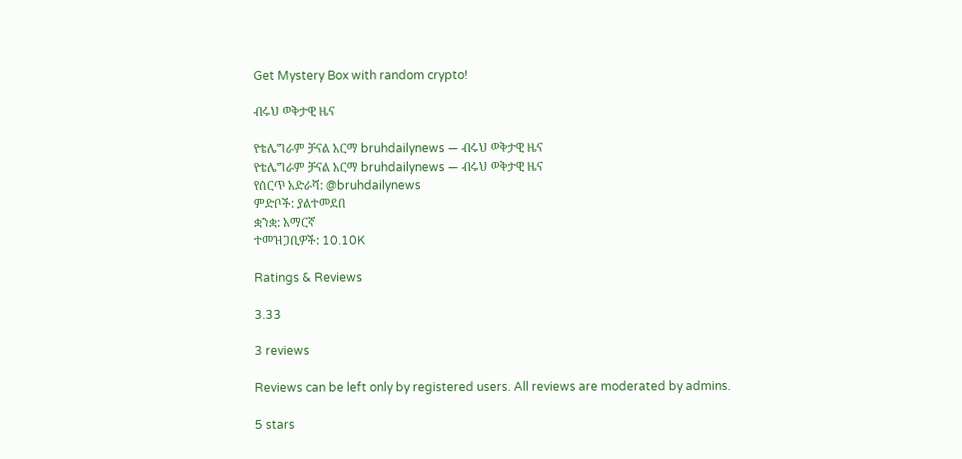Get Mystery Box with random crypto!

ብሩህ ወቅታዊ ዜና

የቴሌግራም ቻናል አርማ bruhdailynews — ብሩህ ወቅታዊ ዜና
የቴሌግራም ቻናል አርማ bruhdailynews — ብሩህ ወቅታዊ ዜና
የሰርጥ አድራሻ: @bruhdailynews
ምድቦች: ያልተመደበ
ቋንቋ: አማርኛ
ተመዝጋቢዎች: 10.10K

Ratings & Reviews

3.33

3 reviews

Reviews can be left only by registered users. All reviews are moderated by admins.

5 stars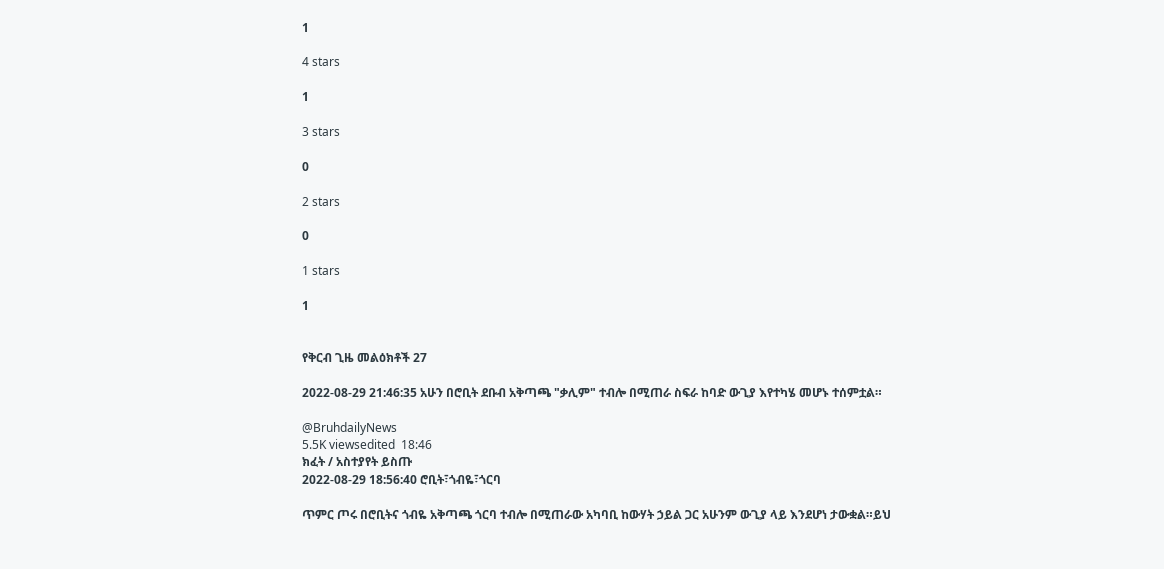1

4 stars

1

3 stars

0

2 stars

0

1 stars

1


የቅርብ ጊዜ መልዕክቶች 27

2022-08-29 21:46:35 አሁን በሮቢት ደቡብ አቅጣጫ "ቃሊም" ተብሎ በሚጠራ ስፍራ ከባድ ውጊያ እየተካሄ መሆኑ ተሰምቷል።

@BruhdailyNews
5.5K viewsedited  18:46
ክፈት / አስተያየት ይስጡ
2022-08-29 18:56:40 ሮቢት፣ጎብዬ፣ጎርባ

ጥምር ጦሩ በሮቢትና ጎብዬ አቅጣጫ ጎርባ ተብሎ በሚጠራው አካባቢ ከውሃት ኃይል ጋር አሁንም ውጊያ ላይ እንደሆነ ታውቋል።ይህ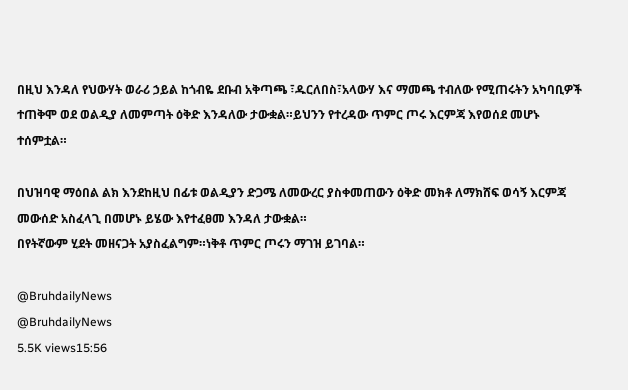በዚህ እንዳለ የህውሃት ወራሪ ኃይል ከጎብዬ ደቡብ አቅጣጫ ፣ዱርለበስ፣አላውሃ እና ማመጫ ተብለው የሚጠሩትን አካባቢዎች ተጠቅሞ ወደ ወልዲያ ለመምጣት ዕቅድ እንዳለው ታውቋል።ይህንን የተረዳው ጥምር ጦሩ እርምጃ እየወሰደ መሆኑ ተሰምቷል።

በህዝባዊ ማዕበል ልክ እንደከዚህ በፊቱ ወልዲያን ድጋሜ ለመውረር ያስቀመጠውን ዕቅድ መክቶ ለማክሸፍ ወሳኝ እርምጃ መውሰድ አስፈላጊ በመሆኑ ይሄው እየተፈፀመ እንዳለ ታውቋል።
በየትኛውም ሂደት መዘናጋት አያስፈልግም።ነቅቶ ጥምር ጦሩን ማገዝ ይገባል።

@BruhdailyNews
@BruhdailyNews
5.5K views15:56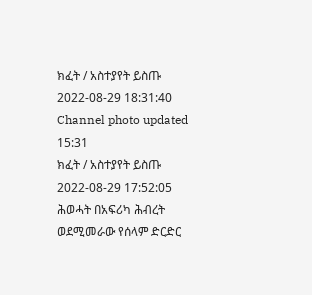ክፈት / አስተያየት ይስጡ
2022-08-29 18:31:40 Channel photo updated
15:31
ክፈት / አስተያየት ይስጡ
2022-08-29 17:52:05
ሕወሓት በአፍሪካ ሕብረት ወደሚመራው የሰላም ድርድር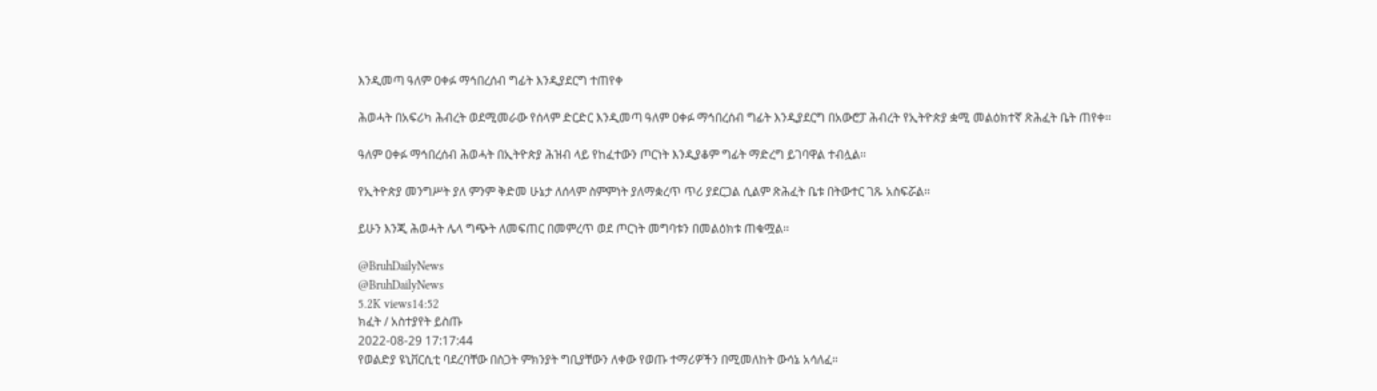እንዲመጣ ዓለም ዐቀፉ ማኅበረሰብ ግፊት እንዲያደርግ ተጠየቀ

ሕወሓት በአፍሪካ ሕብረት ወደሚመራው የሰላም ድርድር እንዲመጣ ዓለም ዐቀፉ ማኅበረሰብ ግፊት እንዲያደርግ በአውሮፓ ሕብረት የኢትዮጵያ ቋሚ መልዕክተኛ ጽሕፈት ቤት ጠየቀ፡፡

ዓለም ዐቀፉ ማኅበረሰብ ሕወሓት በኢትዮጵያ ሕዝብ ላይ የከፈተውን ጦርነት እንዲያቆም ግፊት ማድረግ ይገባዋል ተብሏል፡፡

የኢትዮጵያ መንግሥት ያለ ምንም ቅድመ ሁኔታ ለሰላም ስምምነት ያለማቋረጥ ጥሪ ያደርጋል ሲልም ጽሕፈት ቤቱ በትውተር ገጹ አስፍሯል፡፡

ይሁን እንጂ ሕወሓት ሌላ ግጭት ለመፍጠር በመምረጥ ወደ ጦርነት መግባቱን በመልዕክቱ ጠቁሟል፡፡

@BruhDailyNews
@BruhDailyNews
5.2K views14:52
ክፈት / አስተያየት ይስጡ
2022-08-29 17:17:44
የወልድያ ዩኒቨርሲቲ ባደረባቸው በስጋት ምክንያት ግቢያቸውን ለቀው የወጡ ተማሪዎችን በሚመለከት ውሳኔ አሳለፈ።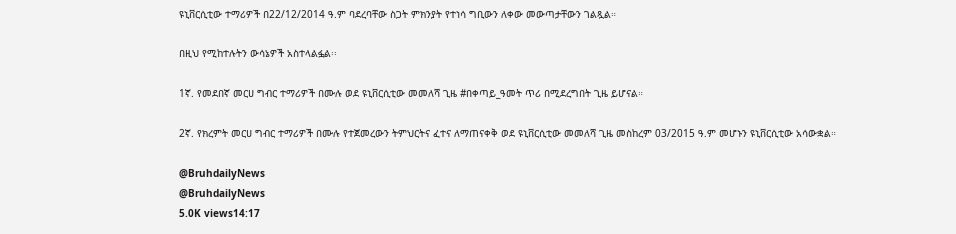ዩኒቨርሲቲው ተማሪዎች በ22/12/2014 ዓ.ም ባደረባቸው ስጋት ምክንያት የተነሳ ግቢውን ለቀው መውጣታቸውን ገልጿል።

በዚህ የሚከተሉትን ውሳኔዎች አስተላልፏል፡፡

1ኛ. የመደበኛ መርሀ ግብር ተማሪዎች በሙሉ ወደ ዩኒቨርሲቲው መመለሻ ጊዜ #በቀጣይ_ዓመት ጥሪ በሚደረግበት ጊዜ ይሆናል።

2ኛ. የክረምት መርሀ ግብር ተማሪዎች በሙሉ የተጀመረውን ትምህርትና ፈተና ለማጠናቀቅ ወደ ዩኒቨርሲቲው መመለሻ ጊዜ መስከረም 03/2015 ዓ.ም መሆኑን ዩኒቨርሲቲው አሳውቋል።

@BruhdailyNews
@BruhdailyNews
5.0K views14:17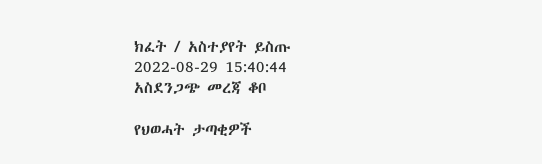ክፈት / አስተያየት ይስጡ
2022-08-29 15:40:44
አስደንጋጭ መረጃ ቆቦ

የህወሓት ታጣቂዎች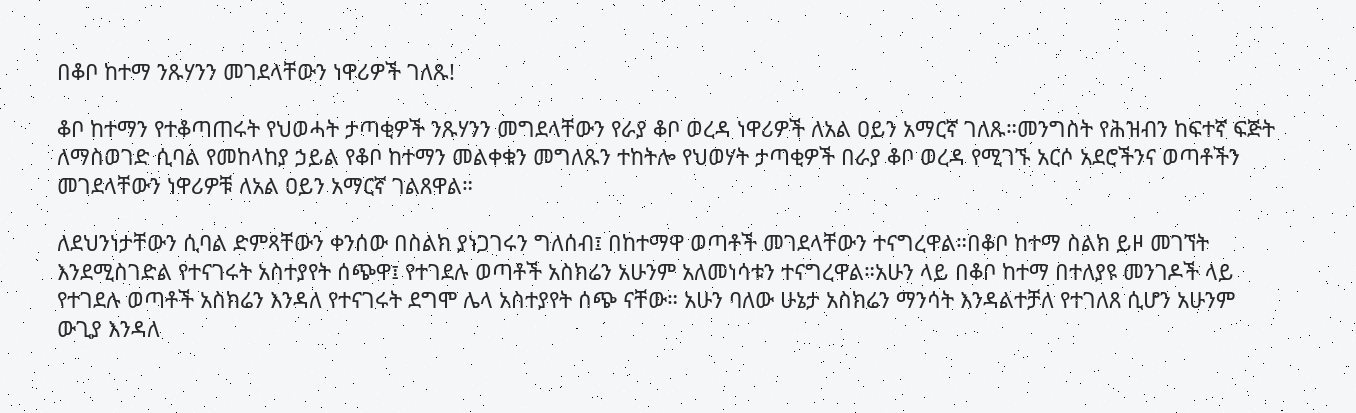በቆቦ ከተማ ንጹሃንን መገደላቸውን ነዋሪዎች ገለጹ!

ቆቦ ከተማን የተቆጣጠሩት የህወሓት ታጣቂዎች ንጹሃንን መግደላቸውን የራያ ቆቦ ወረዳ ነዋሪዎች ለአል ዐይን አማርኛ ገለጹ።መንግስት የሕዝብን ከፍተኛ ፍጅት ለማስወገድ ሲባል የመከላከያ ኃይል የቆቦ ከተማን መልቀቁን መግለጹን ተከትሎ የህወሃት ታጣቂዎች በራያ ቆቦ ወረዳ የሚገኙ አርሶ አደሮችንና ወጣቶችን መገደላቸውን ነዋሪዎቹ ለአል ዐይን አማርኛ ገልጸዋል።

ለደህንነታቸውን ሲባል ድምጻቸውን ቀንሰው በስልክ ያነጋገሩን ግለሰብ፤ በከተማዋ ወጣቶች መገደላቸውን ተናግረዋል።በቆቦ ከተማ ስልክ ይዞ መገኘት እንደሚስገድል የተናገሩት አስተያየት ሰጭዋ፤ የተገደሉ ወጣቶች አስክሬን አሁንም አለመነሳቱን ተናግረዋል።አሁን ላይ በቆቦ ከተማ በተለያዩ መንገዶች ላይ የተገደሉ ወጣቶች አስክሬን እንዳለ የተናገሩት ደግሞ ሌላ አስተያየት ሰጭ ናቸው። አሁን ባለው ሁኔታ አስክሬን ማንሳት እንዳልተቻለ የተገለጸ ሲሆን አሁንም ውጊያ እንዳለ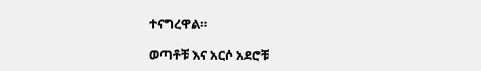ተናግረዋል።

ወጣቶቹ እና አርሶ አደሮቹ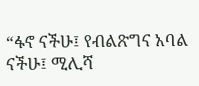“ፋኖ ናችሁ፤ የብልጽግና አባል ናችሁ፤ ሚሊሻ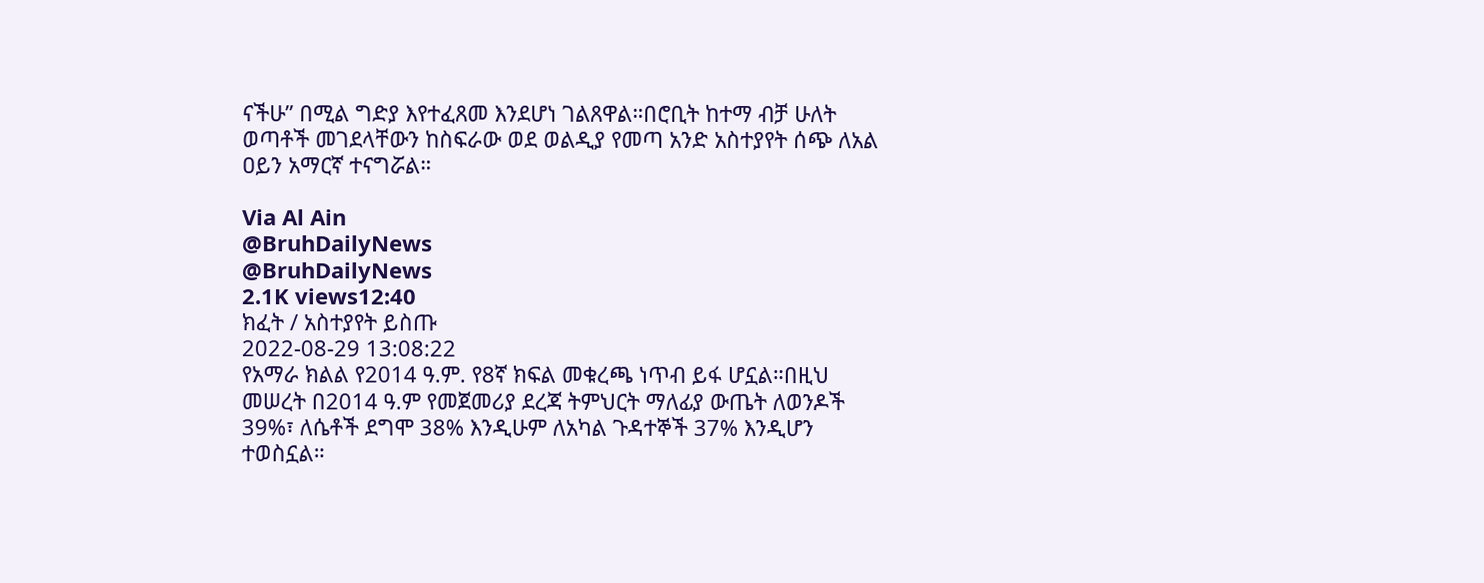ናችሁ” በሚል ግድያ እየተፈጸመ እንደሆነ ገልጸዋል።በሮቢት ከተማ ብቻ ሁለት ወጣቶች መገደላቸውን ከስፍራው ወደ ወልዲያ የመጣ አንድ አስተያየት ሰጭ ለአል ዐይን አማርኛ ተናግሯል።

Via Al Ain
@BruhDailyNews
@BruhDailyNews
2.1K views12:40
ክፈት / አስተያየት ይስጡ
2022-08-29 13:08:22
የአማራ ክልል የ2014 ዓ.ም. የ8ኛ ክፍል መቁረጫ ነጥብ ይፋ ሆኗል።በዚህ መሠረት በ2014 ዓ.ም የመጀመሪያ ደረጃ ትምህርት ማለፊያ ውጤት ለወንዶች 39%፣ ለሴቶች ደግሞ 38% እንዲሁም ለአካል ጉዳተኞች 37% እንዲሆን ተወስኗል።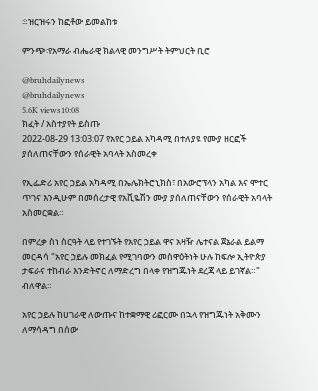፨ዝርዝሩን ከፎቶው ይመልከቱ

ምንጭ፡የአማራ ብሔራዊ ክልላዊ መንግሥት ትምህርት ቢሮ

@bruhdailynews
@bruhdailynews
5.6K views10:08
ክፈት / አስተያየት ይስጡ
2022-08-29 13:03:07 የአየር ኃይል አካዳሚ በተለያዩ የሙያ ዘርፎች ያሰለጠናቸውን የሰራዊት አባላት አስመረቀ

የኢፌድሪ አየር ኃይል አካዳሚ በኤሌክትሮኒክስ፣ በአውሮፕላን አካል እና ሞተር ጥገና እንዲሁም በመሰረታዊ የአቪዬሽን ሙያ ያሰለጠናቸውን የሰራዊት አባላት አስመርቋል።

በምረቃ ስነ ስርዓት ላይ የተገኙት የአየር ኃይል ዋና አዛዥ ሌተናል ጀኔራል ይልማ መርዳሳ "አየር ኃይሉ መክፈል የሚገባውን መስዋዕትነት ሁሉ ከፍሎ ኢትዮጵያ ታፍራና ተከብራ እንድትኖር ለማድረግ በላቀ የዝግጁነት ደረጃ ላይ ይገኛል።" ብለዋል።

አየር ኃይሉ ከሀገራዊ ለውጡና ከተቋማዊ ሪፎርሙ በኋላ የዝግጁነት አቅሙን ለማሳዳግ በሰው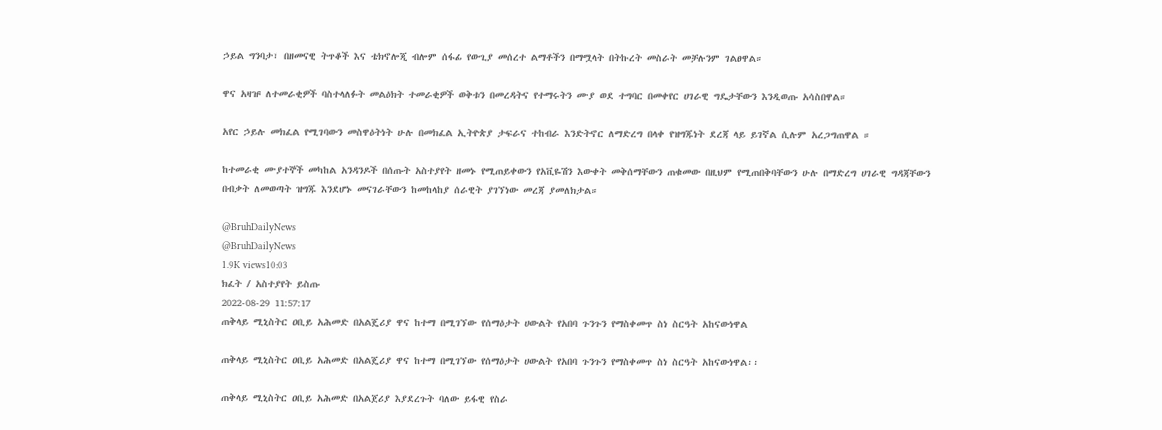ኃይል ግንባታ፣ በዘመናዊ ትጥቆች እና ቴክኖሎጂ ብሎም ሰፋፊ የውጊያ መሰረተ ልማቶችን በማሟላት በትኩረት መስራት መቻሉንም ገልፀዋል።

ዋና አዛዡ ለተመራቂዎች ባስተላለፉት መልዕክት ተመራቂዎች ወቅቱን በመረዳትና የተማሩትን ሙያ ወደ ተግባር በመቀየር ሀገራዊ ግዴታቸውን እንዲወጡ አሳስበዋል።

አየር ኃይሉ መክፈል የሚገባውን መስዋዕትነት ሁሉ በመክፈል ኢትዮጵያ ታፍራና ተከብራ እንድትኖር ለማድረግ በላቀ የዝግጁነት ደረጃ ላይ ይገኛል ሲሉም አረጋግጠዋል ።

ከተመራቂ ሙያተኞች መካከል አንዳንዶች በሰጡት አስተያየት ዘመኑ የሚጠይቀውን የአቪዬሽን እውቀት መቅሰማቸውን ጠቁመው በዚህም የሚጠበቅባቸውን ሁሉ በማድረግ ሀገራዊ ግዳጃቸውን በብቃት ለመወጣት ዝግጁ እንደሆኑ መናገራቸውን ከመከላከያ ሰራዊት ያገኘነው መረጃ ያመለክታል።

@BruhDailyNews
@BruhDailyNews
1.9K views10:03
ክፈት / አስተያየት ይስጡ
2022-08-29 11:57:17
ጠቅላይ ሚኒስትር ዐቢይ አሕመድ በአልጄሪያ ዋና ከተማ በሚገኘው የሰማዕታት ሀውልት የአበባ ጉንጉን የማስቀመጥ ስነ ስርዓት አከናውነዋል

ጠቅላይ ሚኒስትር ዐቢይ አሕመድ በአልጄሪያ ዋና ከተማ በሚገኘው የሰማዕታት ሀውልት የአበባ ጉንጉን የማስቀመጥ ስነ ስርዓት አከናውነዋል፡፡

ጠቅላይ ሚኒስትር ዐቢይ አሕመድ በአልጀሪያ እያደረጉት ባለው ይፋዊ የስራ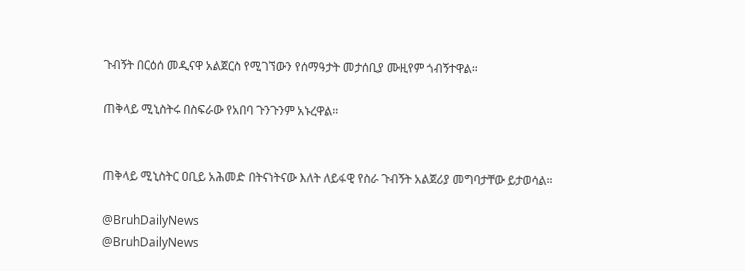ጉብኝት በርዕሰ መዲናዋ አልጀርስ የሚገኘውን የሰማዓታት መታሰቢያ ሙዚየም ጎብኝተዋል።

ጠቅላይ ሚኒስትሩ በስፍራው የአበባ ጉንጉንም አኑረዋል።


ጠቅላይ ሚኒስትር ዐቢይ አሕመድ በትናነትናው እለት ለይፋዊ የስራ ጉብኝት አልጀሪያ መግባታቸው ይታወሳል።

@BruhDailyNews
@BruhDailyNews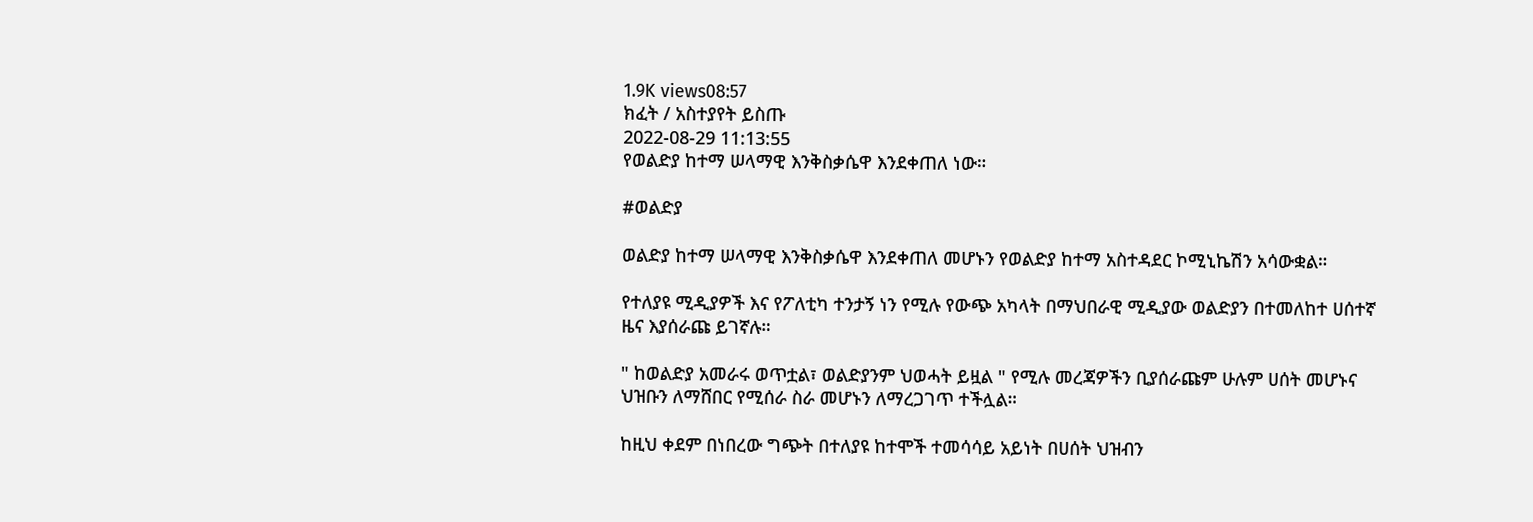1.9K views08:57
ክፈት / አስተያየት ይስጡ
2022-08-29 11:13:55
የወልድያ ከተማ ሠላማዊ እንቅስቃሴዋ እንደቀጠለ ነው።

#ወልድያ

ወልድያ ከተማ ሠላማዊ እንቅስቃሴዋ እንደቀጠለ መሆኑን የወልድያ ከተማ አስተዳደር ኮሚኒኬሽን አሳውቋል።

የተለያዩ ሚዲያዎች እና የፖለቲካ ተንታኝ ነን የሚሉ የውጭ አካላት በማህበራዊ ሚዲያው ወልድያን በተመለከተ ሀሰተኛ ዜና እያሰራጩ ይገኛሉ።

" ከወልድያ አመራሩ ወጥቷል፣ ወልድያንም ህወሓት ይዟል " የሚሉ መረጃዎችን ቢያሰራጩም ሁሉም ሀሰት መሆኑና ህዝቡን ለማሸበር የሚሰራ ስራ መሆኑን ለማረጋገጥ ተችሏል።

ከዚህ ቀደም በነበረው ግጭት በተለያዩ ከተሞች ተመሳሳይ አይነት በሀሰት ህዝብን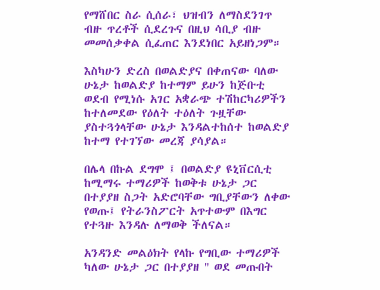የማሸበር ስራ ሲሰራ፣ ህዝብን ለማስደንገጥ ብዙ ጥረቶች ሲደረጉና በዚህ ሳቢያ ብዙ መመሰቃቀል ሲፈጠር እንደነበር አይዘነጋም።

እስካሁን ድረስ በወልድያና በቀጠናው ባለው ሁኔታ ከወልድያ ከተማም ይሁን ከጅቡቲ ወደብ የሚነሱ አገር አቋራጭ ተሽከርካሪዎችን ከተለመደው የዕለት ተዕለት ጉዟቸው ያስተጓጎላቸው ሁኔታ እንዳልተከሰተ ከወልድያ ከተማ የተገኘው መረጃ ያሳያል።

በሌላ በኩል ደግሞ ፤ በወልድያ ዩኒቨርሲቲ ከሚማሩ ተማሪዎች ከወቅቱ ሁኔታ ጋር በተያያዘ ስጋት አድሮባቸው ግቢያቸውን ለቀው የወጡ፤ የትራንስፖርት አጥተውም በእግር የተጓዙ እንዳሉ ለማወቅ ችለናል።

አንዳንድ መልዕክት የላኩ የግቢው ተማሪዎች ካለው ሁኔታ ጋር በተያያዘ " ወደ መጡበት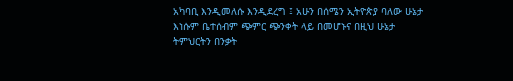አካባቢ እንዲመለሱ እንዲደረግ ፤ አሁን በሰሜን ኢትዮጵያ ባለው ሁኔታ እነሱም ቤተሰብም ጭምር ጭንቀት ላይ በመሆኑና በዚህ ሁኔታ ትምህርትን በንቃት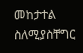መከታተል ስለሚያስቸግር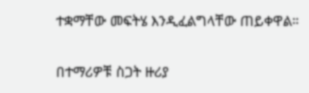ተቋማቸው መፍትሄ እንዲፈልግላቸው ጠይቀዋል።

በተማሪዎቹ ስጋት ዙሪያ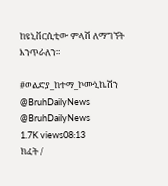ከዩኒቨርሲቲው ምላሽ ለማግኘት እንጥራለን።

#ወልድያ_ከተማ_ኮሙኒኬሽን
@BruhDailyNews
@BruhDailyNews
1.7K views08:13
ክፈት /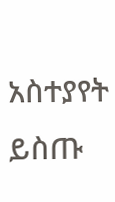አስተያየት ይስጡ